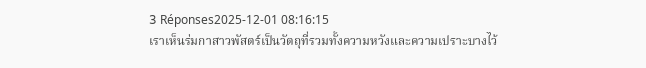3 Réponses2025-12-01 08:16:15
เราเห็นร่มกาสาวพัสตร์เป็นวัตถุที่รวมทั้งความหวังและความเปราะบางไว้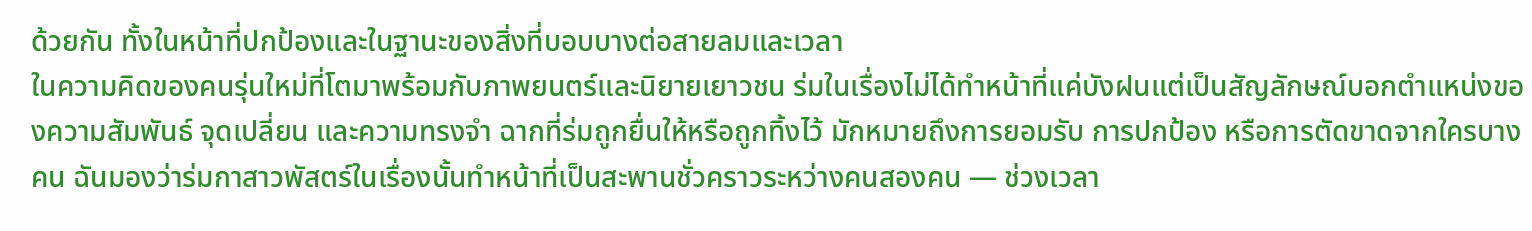ด้วยกัน ทั้งในหน้าที่ปกป้องและในฐานะของสิ่งที่บอบบางต่อสายลมและเวลา
ในความคิดของคนรุ่นใหม่ที่โตมาพร้อมกับภาพยนตร์และนิยายเยาวชน ร่มในเรื่องไม่ได้ทำหน้าที่แค่บังฝนแต่เป็นสัญลักษณ์บอกตำแหน่งของความสัมพันธ์ จุดเปลี่ยน และความทรงจำ ฉากที่ร่มถูกยื่นให้หรือถูกทิ้งไว้ มักหมายถึงการยอมรับ การปกป้อง หรือการตัดขาดจากใครบางคน ฉันมองว่าร่มกาสาวพัสตร์ในเรื่องนั้นทำหน้าที่เป็นสะพานชั่วคราวระหว่างคนสองคน — ช่วงเวลา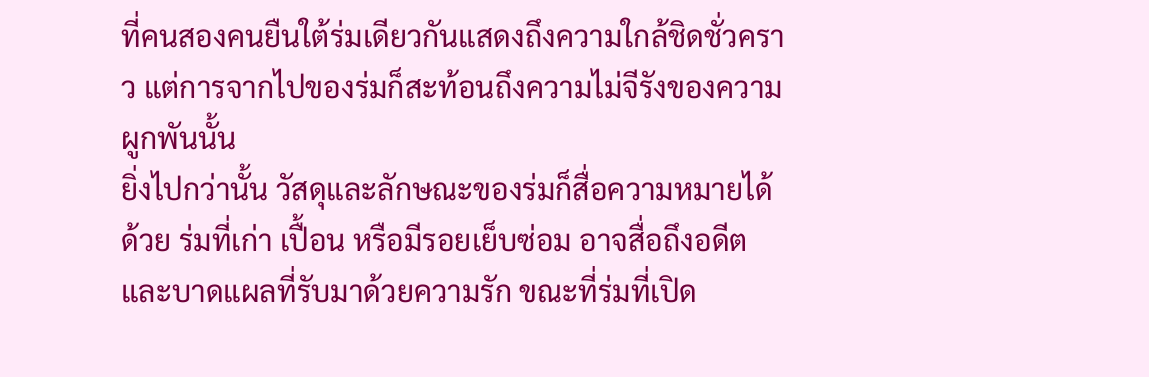ที่คนสองคนยืนใต้ร่มเดียวกันแสดงถึงความใกล้ชิดชั่วคราว แต่การจากไปของร่มก็สะท้อนถึงความไม่จีรังของความผูกพันนั้น
ยิ่งไปกว่านั้น วัสดุและลักษณะของร่มก็สื่อความหมายได้ด้วย ร่มที่เก่า เปื้อน หรือมีรอยเย็บซ่อม อาจสื่อถึงอดีตและบาดแผลที่รับมาด้วยความรัก ขณะที่ร่มที่เปิด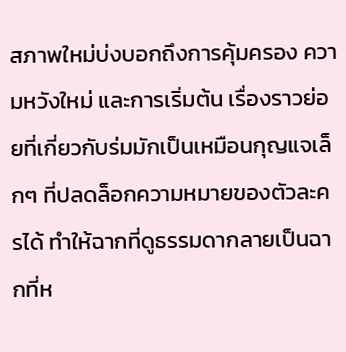สภาพใหม่บ่งบอกถึงการคุ้มครอง ความหวังใหม่ และการเริ่มต้น เรื่องราวย่อยที่เกี่ยวกับร่มมักเป็นเหมือนกุญแจเล็กๆ ที่ปลดล็อกความหมายของตัวละครได้ ทำให้ฉากที่ดูธรรมดากลายเป็นฉากที่ห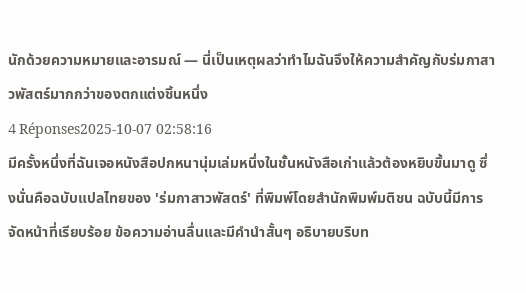นักด้วยความหมายและอารมณ์ — นี่เป็นเหตุผลว่าทำไมฉันจึงให้ความสำคัญกับร่มกาสาวพัสตร์มากกว่าของตกแต่งชิ้นหนึ่ง
4 Réponses2025-10-07 02:58:16
มีครั้งหนึ่งที่ฉันเจอหนังสือปกหนานุ่มเล่มหนึ่งในชั้นหนังสือเก่าแล้วต้องหยิบขึ้นมาดู ซึ่งนั่นคือฉบับแปลไทยของ 'ร่มกาสาวพัสตร์' ที่พิมพ์โดยสำนักพิมพ์มติชน ฉบับนี้มีการจัดหน้าที่เรียบร้อย ข้อความอ่านลื่นและมีคำนำสั้นๆ อธิบายบริบท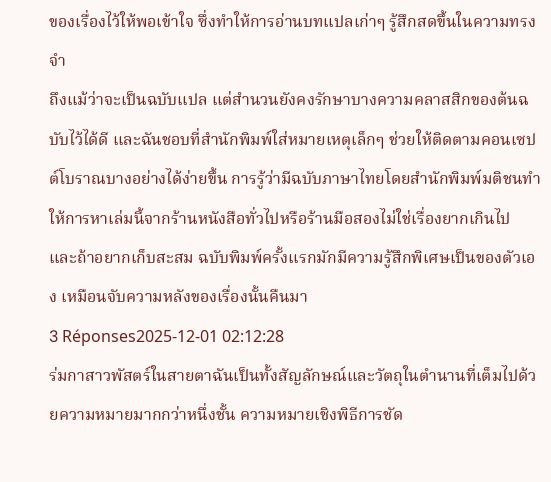ของเรื่องไว้ให้พอเข้าใจ ซึ่งทำให้การอ่านบทแปลเก่าๆ รู้สึกสดขึ้นในความทรงจำ
ถึงแม้ว่าจะเป็นฉบับแปล แต่สำนวนยังคงรักษาบางความคลาสสิกของต้นฉบับไว้ได้ดี และฉันชอบที่สำนักพิมพ์ใส่หมายเหตุเล็กๆ ช่วยให้ติดตามคอนเซปต์โบราณบางอย่างได้ง่ายขึ้น การรู้ว่ามีฉบับภาษาไทยโดยสำนักพิมพ์มติชนทำให้การหาเล่มนี้จากร้านหนังสือทั่วไปหรือร้านมือสองไม่ใช่เรื่องยากเกินไป และถ้าอยากเก็บสะสม ฉบับพิมพ์ครั้งแรกมักมีความรู้สึกพิเศษเป็นของตัวเอง เหมือนจับความหลังของเรื่องนั้นคืนมา
3 Réponses2025-12-01 02:12:28
ร่มกาสาวพัสตร์ในสายตาฉันเป็นทั้งสัญลักษณ์และวัตถุในตำนานที่เต็มไปด้วยความหมายมากกว่าหนึ่งชั้น ความหมายเชิงพิธีการชัด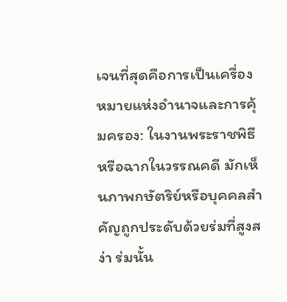เจนที่สุดคือการเป็นเครื่องหมายแห่งอำนาจและการคุ้มครอง: ในงานพระราชพิธีหรือฉากในวรรณคดี มักเห็นภาพกษัตริย์หรือบุคคลสำคัญถูกประดับด้วยร่มที่สูงสง่า ร่มนั้น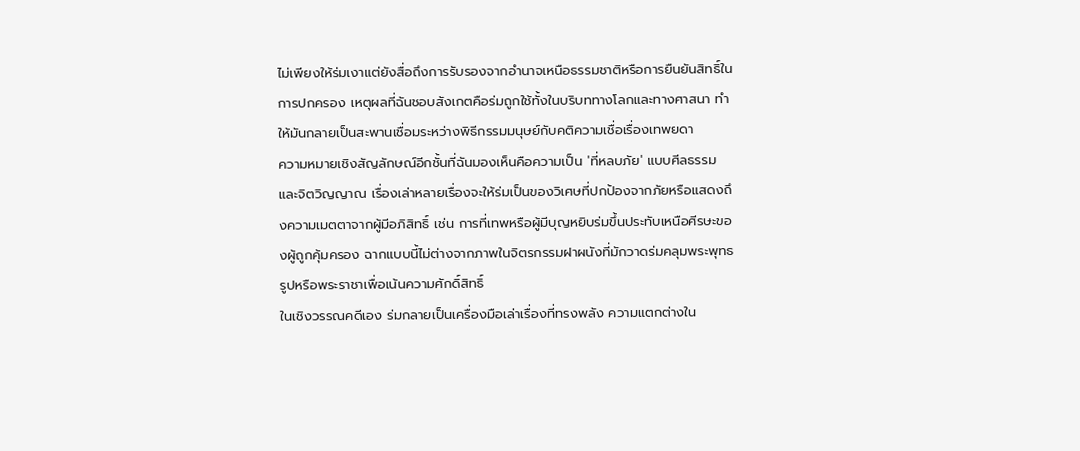ไม่เพียงให้ร่มเงาแต่ยังสื่อถึงการรับรองจากอำนาจเหนือธรรมชาติหรือการยืนยันสิทธิ์ในการปกครอง เหตุผลที่ฉันชอบสังเกตคือร่มถูกใช้ทั้งในบริบททางโลกและทางศาสนา ทำให้มันกลายเป็นสะพานเชื่อมระหว่างพิธีกรรมมนุษย์กับคติความเชื่อเรื่องเทพยดา
ความหมายเชิงสัญลักษณ์อีกชั้นที่ฉันมองเห็นคือความเป็น 'ที่หลบภัย' แบบศีลธรรมและจิตวิญญาณ เรื่องเล่าหลายเรื่องจะให้ร่มเป็นของวิเศษที่ปกป้องจากภัยหรือแสดงถึงความเมตตาจากผู้มีอภิสิทธิ์ เช่น การที่เทพหรือผู้มีบุญหยิบร่มขึ้นประทับเหนือศีรษะของผู้ถูกคุ้มครอง ฉากแบบนี้ไม่ต่างจากภาพในจิตรกรรมฝาผนังที่มักวาดร่มคลุมพระพุทธรูปหรือพระราชาเพื่อเน้นความศักดิ์สิทธิ์
ในเชิงวรรณคดีเอง ร่มกลายเป็นเครื่องมือเล่าเรื่องที่ทรงพลัง ความแตกต่างใน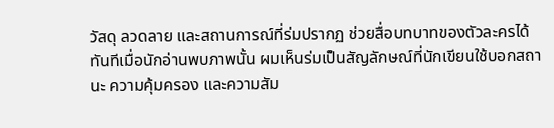วัสดุ ลวดลาย และสถานการณ์ที่ร่มปรากฏ ช่วยสื่อบทบาทของตัวละครได้ทันทีเมื่อนักอ่านพบภาพนั้น ผมเห็นร่มเป็นสัญลักษณ์ที่นักเขียนใช้บอกสถานะ ความคุ้มครอง และความสัม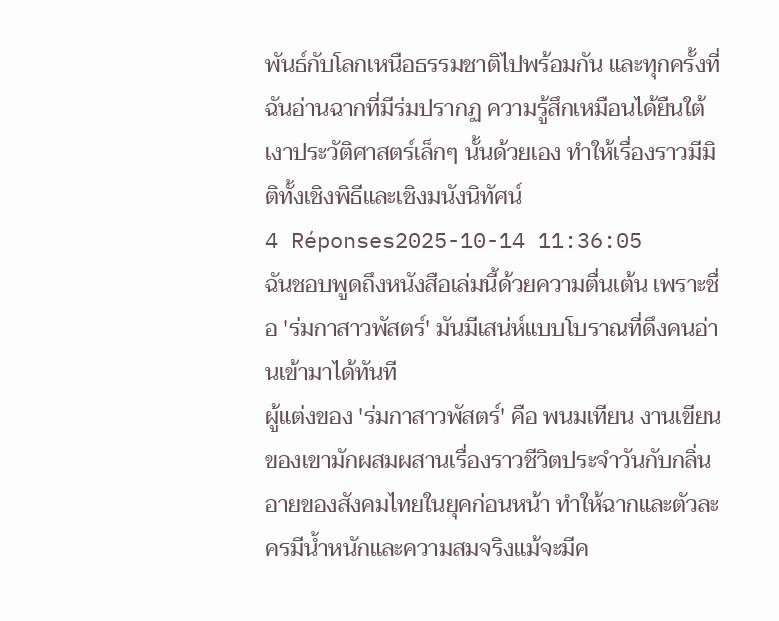พันธ์กับโลกเหนือธรรมชาติไปพร้อมกัน และทุกครั้งที่ฉันอ่านฉากที่มีร่มปรากฏ ความรู้สึกเหมือนได้ยืนใต้เงาประวัติศาสตร์เล็กๆ นั้นด้วยเอง ทำให้เรื่องราวมีมิติทั้งเชิงพิธีและเชิงมนังนิทัศน์
4 Réponses2025-10-14 11:36:05
ฉันชอบพูดถึงหนังสือเล่มนี้ด้วยความตื่นเต้น เพราะชื่อ 'ร่มกาสาวพัสตร์' มันมีเสน่ห์แบบโบราณที่ดึงคนอ่านเข้ามาได้ทันที
ผู้แต่งของ 'ร่มกาสาวพัสตร์' คือ พนมเทียน งานเขียนของเขามักผสมผสานเรื่องราวชีวิตประจำวันกับกลิ่นอายของสังคมไทยในยุคก่อนหน้า ทำให้ฉากและตัวละครมีน้ำหนักและความสมจริงแม้จะมีค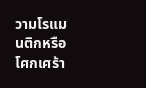วามโรแมนติกหรือโศกเศร้า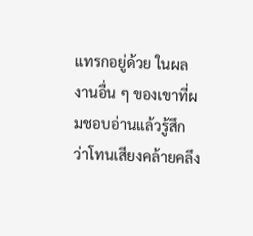แทรกอยู่ด้วย ในผลงานอื่น ๆ ของเขาที่ผมชอบอ่านแล้วรู้สึกว่าโทนเสียงคล้ายคลึง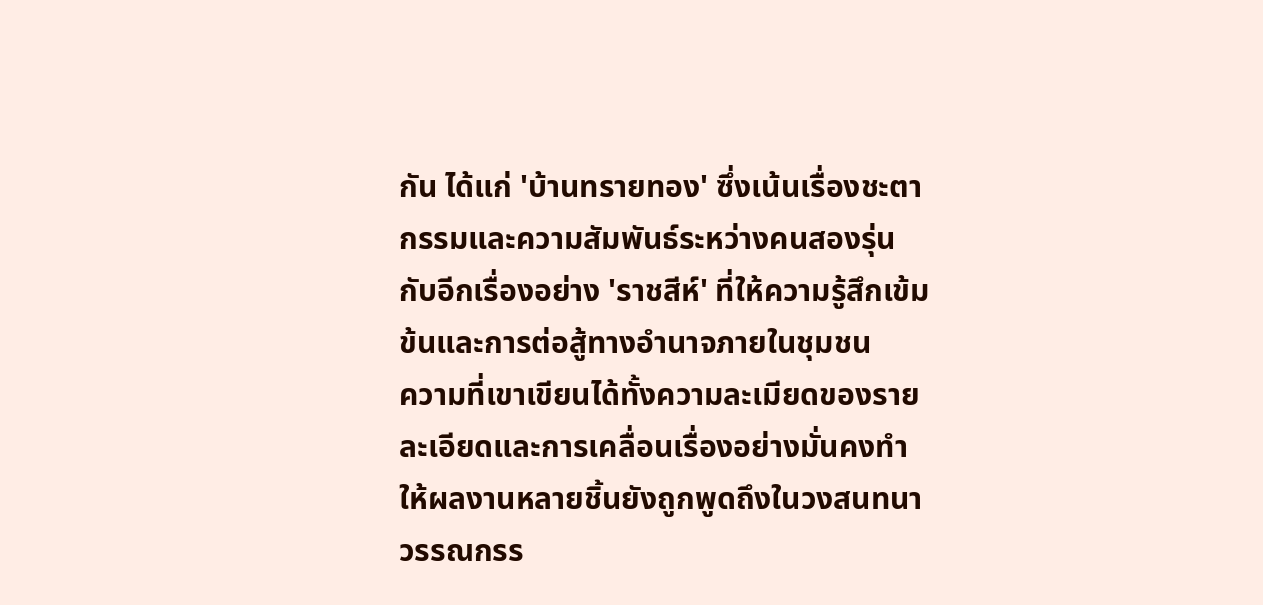กัน ได้แก่ 'บ้านทรายทอง' ซึ่งเน้นเรื่องชะตากรรมและความสัมพันธ์ระหว่างคนสองรุ่น กับอีกเรื่องอย่าง 'ราชสีห์' ที่ให้ความรู้สึกเข้มข้นและการต่อสู้ทางอำนาจภายในชุมชน
ความที่เขาเขียนได้ทั้งความละเมียดของรายละเอียดและการเคลื่อนเรื่องอย่างมั่นคงทำให้ผลงานหลายชิ้นยังถูกพูดถึงในวงสนทนาวรรณกรร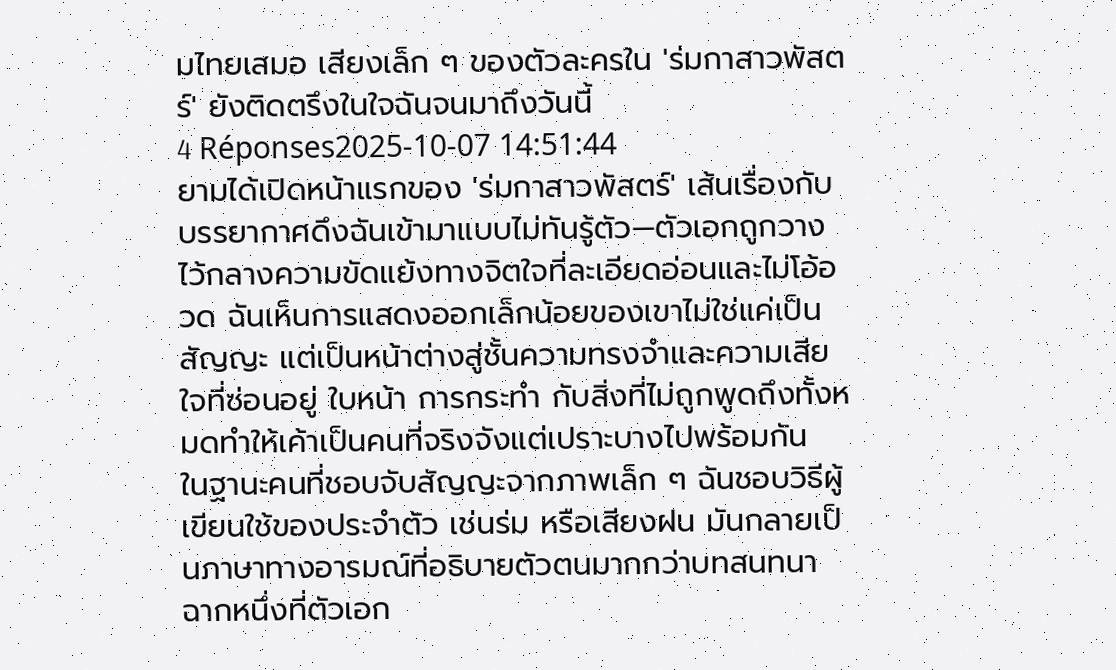มไทยเสมอ เสียงเล็ก ๆ ของตัวละครใน 'ร่มกาสาวพัสตร์' ยังติดตรึงในใจฉันจนมาถึงวันนี้
4 Réponses2025-10-07 14:51:44
ยามได้เปิดหน้าแรกของ 'ร่มกาสาวพัสตร์' เส้นเรื่องกับบรรยากาศดึงฉันเข้ามาแบบไม่ทันรู้ตัว—ตัวเอกถูกวางไว้กลางความขัดแย้งทางจิตใจที่ละเอียดอ่อนและไม่โอ้อวด ฉันเห็นการแสดงออกเล็กน้อยของเขาไม่ใช่แค่เป็นสัญญะ แต่เป็นหน้าต่างสู่ชั้นความทรงจำและความเสียใจที่ซ่อนอยู่ ใบหน้า การกระทำ กับสิ่งที่ไม่ถูกพูดถึงทั้งหมดทำให้เค้าเป็นคนที่จริงจังแต่เปราะบางไปพร้อมกัน
ในฐานะคนที่ชอบจับสัญญะจากภาพเล็ก ๆ ฉันชอบวิธีผู้เขียนใช้ของประจำตัว เช่นร่ม หรือเสียงฝน มันกลายเป็นภาษาทางอารมณ์ที่อธิบายตัวตนมากกว่าบทสนทนา ฉากหนึ่งที่ตัวเอก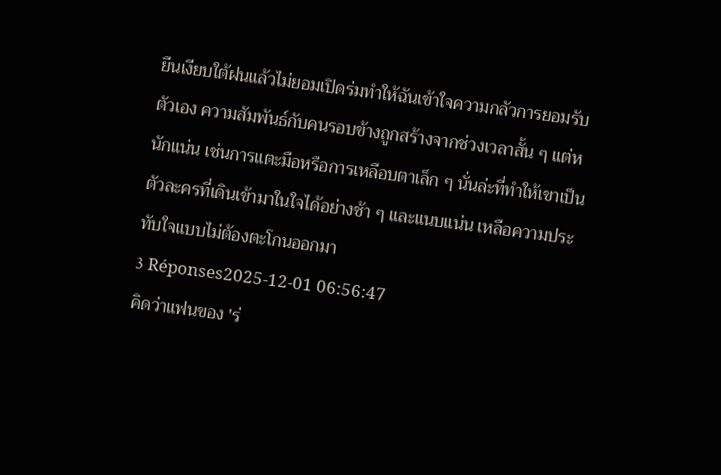ยืนเงียบใต้ฝนแล้วไม่ยอมเปิดร่มทำให้ฉันเข้าใจความกลัวการยอมรับตัวเอง ความสัมพันธ์กับคนรอบข้างถูกสร้างจากช่วงเวลาสั้น ๆ แต่หนักแน่น เช่นการแตะมือหรือการเหลือบตาเล็ก ๆ นั่นล่ะที่ทำให้เขาเป็นตัวละครที่เดินเข้ามาในใจได้อย่างช้า ๆ และแนบแน่น เหลือความประทับใจแบบไม่ต้องตะโกนออกมา
3 Réponses2025-12-01 06:56:47
คิดว่าแฟนของ 'ร่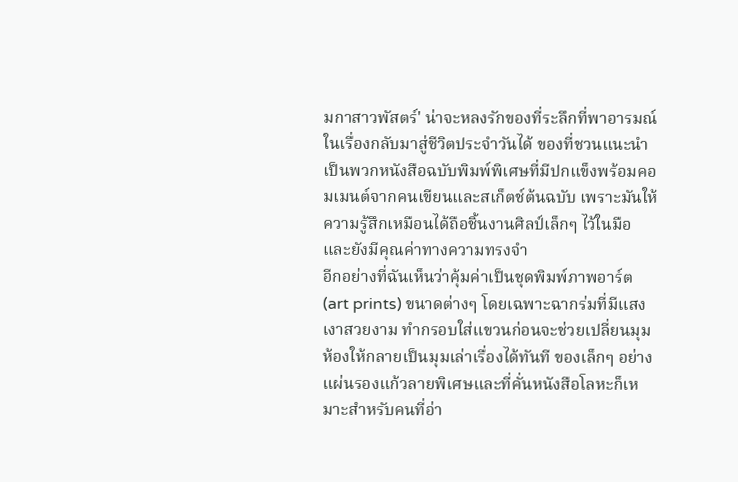มกาสาวพัสตร์' น่าจะหลงรักของที่ระลึกที่พาอารมณ์ในเรื่องกลับมาสู่ชีวิตประจำวันได้ ของที่ชวนแนะนำเป็นพวกหนังสือฉบับพิมพ์พิเศษที่มีปกแข็งพร้อมคอมเมนต์จากคนเขียนและสเก็ตช์ต้นฉบับ เพราะมันให้ความรู้สึกเหมือนได้ถือชิ้นงานศิลป์เล็กๆ ไว้ในมือ และยังมีคุณค่าทางความทรงจำ
อีกอย่างที่ฉันเห็นว่าคุ้มค่าเป็นชุดพิมพ์ภาพอาร์ต (art prints) ขนาดต่างๆ โดยเฉพาะฉากร่มที่มีแสงเงาสวยงาม ทำกรอบใส่แขวนก่อนจะช่วยเปลี่ยนมุมห้องให้กลายเป็นมุมเล่าเรื่องได้ทันที ของเล็กๆ อย่างแผ่นรองแก้วลายพิเศษและที่คั่นหนังสือโลหะก็เหมาะสำหรับคนที่อ่า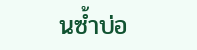นซ้ำบ่อ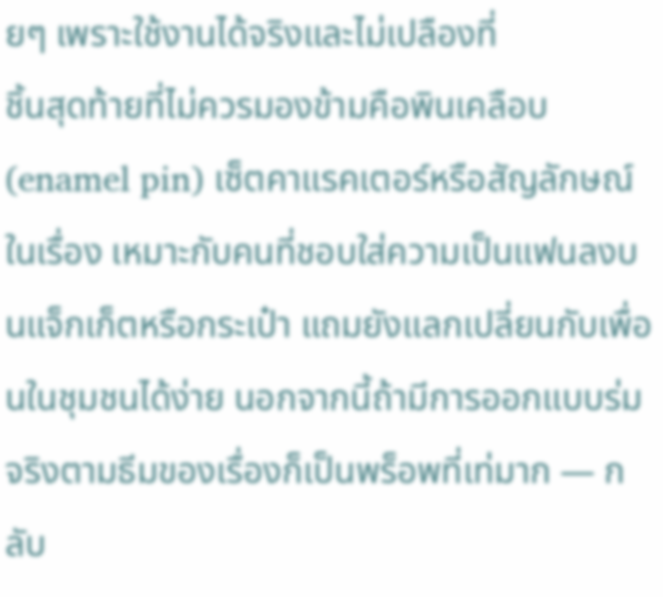ยๆ เพราะใช้งานได้จริงและไม่เปลืองที่
ชิ้นสุดท้ายที่ไม่ควรมองข้ามคือพินเคลือบ (enamel pin) เซ็ตคาแรคเตอร์หรือสัญลักษณ์ในเรื่อง เหมาะกับคนที่ชอบใส่ความเป็นแฟนลงบนแจ็กเก็ตหรือกระเป๋า แถมยังแลกเปลี่ยนกับเพื่อนในชุมชนได้ง่าย นอกจากนี้ถ้ามีการออกแบบร่มจริงตามธีมของเรื่องก็เป็นพร็อพที่เท่มาก — กลับ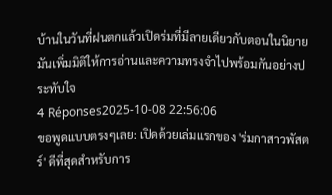บ้านในวันที่ฝนตกแล้วเปิดร่มที่มีลายเดียวกับตอนในนิยาย มันเพิ่มมิติให้การอ่านและความทรงจำไปพร้อมกันอย่างประทับใจ
4 Réponses2025-10-08 22:56:06
ขอพูดแบบตรงๆเลย: เปิดด้วยเล่มแรกของ 'ร่มกาสาวพัสตร์' ดีที่สุดสำหรับการ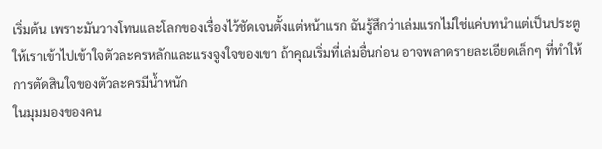เริ่มต้น เพราะมันวางโทนและโลกของเรื่องไว้ชัดเจนตั้งแต่หน้าแรก ฉันรู้สึกว่าเล่มแรกไม่ใช่แค่บทนำแต่เป็นประตูให้เราเข้าไปเข้าใจตัวละครหลักและแรงจูงใจของเขา ถ้าคุณเริ่มที่เล่มอื่นก่อน อาจพลาดรายละเอียดเล็กๆ ที่ทำให้การตัดสินใจของตัวละครมีน้ำหนัก
ในมุมมองของคน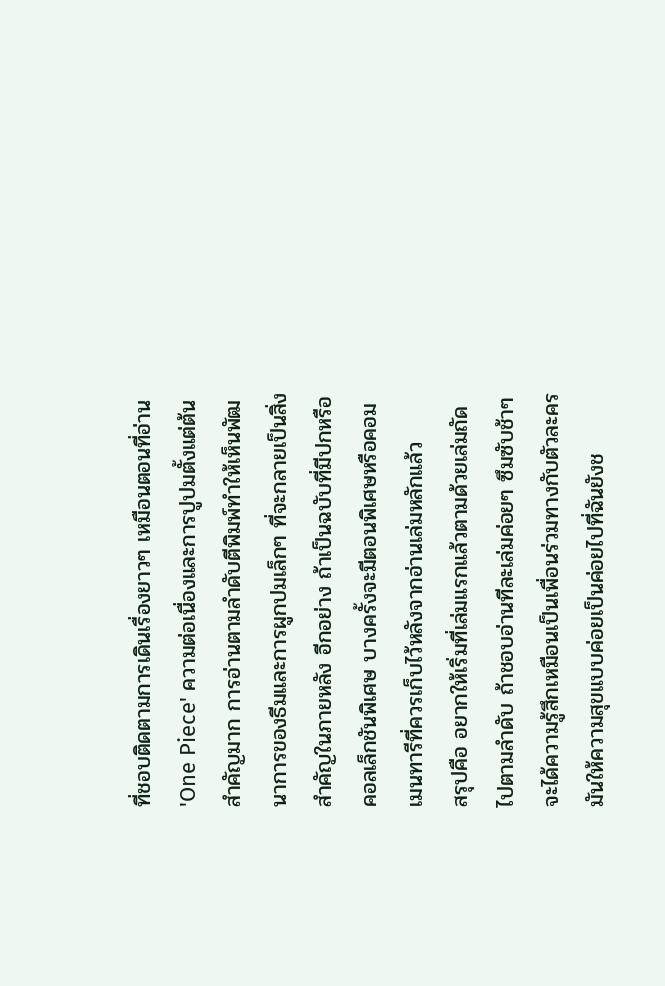ที่ชอบติดตามการเดินเรื่องยาวๆ เหมือนตอนที่อ่าน 'One Piece' ความต่อเนื่องและการปูปมตั้งแต่ต้นสำคัญมาก การอ่านตามลำดับตีพิมพ์ทำให้เห็นพัฒนาการของธีมและการผูกปมเล็กๆ ที่จะกลายเป็นสิ่งสำคัญในภายหลัง อีกอย่าง ถ้าเป็นฉบับที่มีปกหรือคอลเล็กชันพิเศษ บางครั้งจะมีตอนพิเศษหรือคอมเมนทารีที่ควรเก็บไว้หลังจากอ่านเล่มหลักแล้ว
สรุปคือ อยากให้เริ่มที่เล่มแรกแล้วตามด้วยเล่มถัดไปตามลำดับ ถ้าชอบอ่านทีละเล่มค่อยๆ ซึมซับช้าๆ จะได้ความรู้สึกเหมือนเป็นเพื่อนร่วมทางกับตัวละคร มันให้ความสุขแบบค่อยเป็นค่อยไปที่ฉันยังช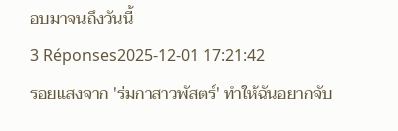อบมาจนถึงวันนี้
3 Réponses2025-12-01 17:21:42
รอยแสงจาก 'ร่มกาสาวพัสตร์' ทำให้ฉันอยากจับ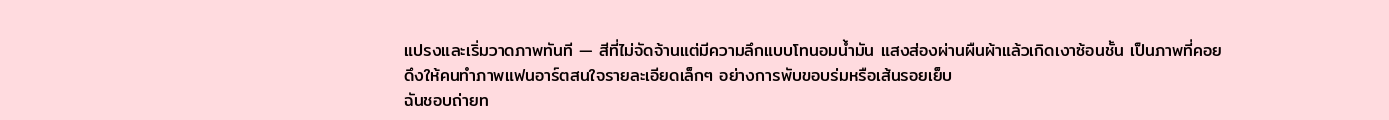แปรงและเริ่มวาดภาพทันที — สีที่ไม่จัดจ้านแต่มีความลึกแบบโทนอมน้ำมัน แสงส่องผ่านผืนผ้าแล้วเกิดเงาซ้อนชั้น เป็นภาพที่คอยดึงให้คนทำภาพแฟนอาร์ตสนใจรายละเอียดเล็กๆ อย่างการพับขอบร่มหรือเส้นรอยเย็บ
ฉันชอบถ่ายท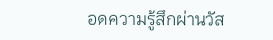อดความรู้สึกผ่านวัส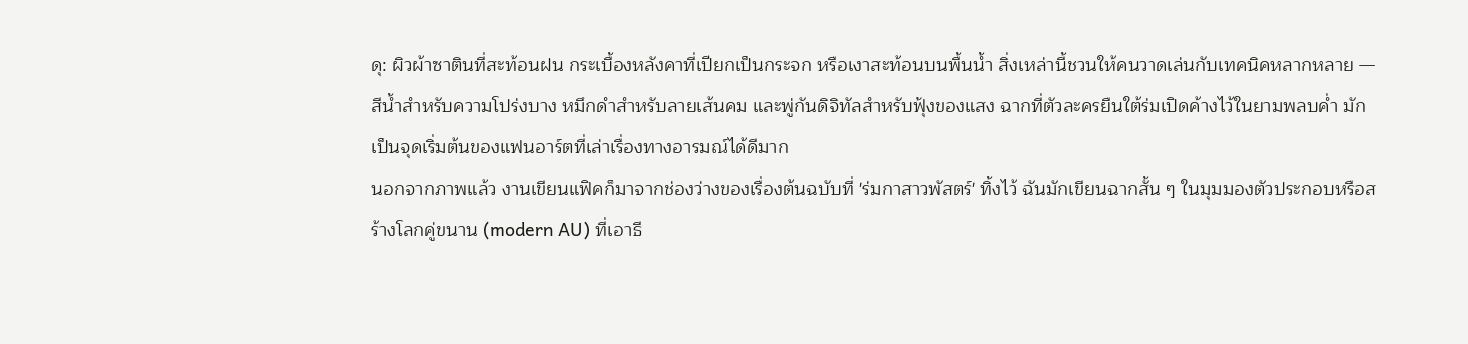ดุ: ผิวผ้าซาตินที่สะท้อนฝน กระเบื้องหลังคาที่เปียกเป็นกระจก หรือเงาสะท้อนบนพื้นน้ำ สิ่งเหล่านี้ชวนให้คนวาดเล่นกับเทคนิคหลากหลาย — สีน้ำสำหรับความโปร่งบาง หมึกดำสำหรับลายเส้นคม และพู่กันดิจิทัลสำหรับฟุ้งของแสง ฉากที่ตัวละครยืนใต้ร่มเปิดค้างไว้ในยามพลบค่ำ มักเป็นจุดเริ่มต้นของแฟนอาร์ตที่เล่าเรื่องทางอารมณ์ได้ดีมาก
นอกจากภาพแล้ว งานเขียนแฟิคก็มาจากช่องว่างของเรื่องต้นฉบับที่ 'ร่มกาสาวพัสตร์' ทิ้งไว้ ฉันมักเขียนฉากสั้น ๆ ในมุมมองตัวประกอบหรือสร้างโลกคู่ขนาน (modern AU) ที่เอาธี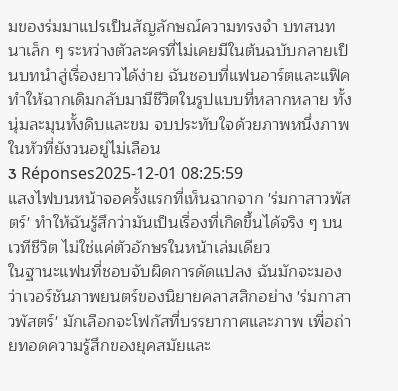มของร่มมาแปรเป็นสัญลักษณ์ความทรงจำ บทสนทนาเล็ก ๆ ระหว่างตัวละครที่ไม่เคยมีในต้นฉบับกลายเป็นบทนำสู่เรื่องยาวได้ง่าย ฉันชอบที่แฟนอาร์ตและแฟิคทำให้ฉากเดิมกลับมามีชีวิตในรูปแบบที่หลากหลาย ทั้งนุ่มละมุนทั้งดิบและขม จบประทับใจด้วยภาพหนึ่งภาพในหัวที่ยังวนอยู่ไม่เลือน
3 Réponses2025-12-01 08:25:59
แสงไฟบนหน้าจอครั้งแรกที่เห็นฉากจาก 'ร่มกาสาวพัสตร์' ทำให้ฉันรู้สึกว่ามันเป็นเรื่องที่เกิดขึ้นได้จริง ๆ บนเวทีชีวิต ไม่ใช่แค่ตัวอักษรในหน้าเล่มเดียว
ในฐานะแฟนที่ชอบจับผิดการดัดแปลง ฉันมักจะมองว่าเวอร์ชันภาพยนตร์ของนิยายคลาสสิกอย่าง 'ร่มกาสาวพัสตร์' มักเลือกจะโฟกัสที่บรรยากาศและภาพ เพื่อถ่ายทอดความรู้สึกของยุคสมัยและ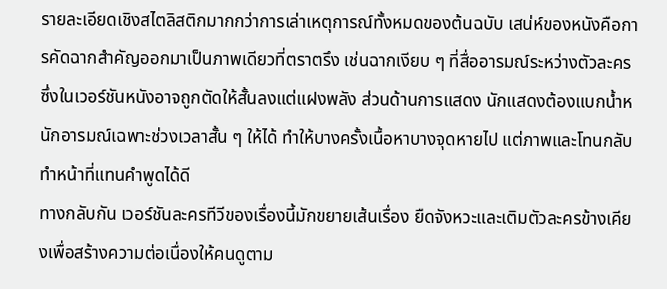รายละเอียดเชิงสไตลิสติกมากกว่าการเล่าเหตุการณ์ทั้งหมดของต้นฉบับ เสน่ห์ของหนังคือการคัดฉากสำคัญออกมาเป็นภาพเดียวที่ตราตรึง เช่นฉากเงียบ ๆ ที่สื่ออารมณ์ระหว่างตัวละคร ซึ่งในเวอร์ชันหนังอาจถูกตัดให้สั้นลงแต่แฝงพลัง ส่วนด้านการแสดง นักแสดงต้องแบกน้ำหนักอารมณ์เฉพาะช่วงเวลาสั้น ๆ ให้ได้ ทำให้บางครั้งเนื้อหาบางจุดหายไป แต่ภาพและโทนกลับทำหน้าที่แทนคำพูดได้ดี
ทางกลับกัน เวอร์ชันละครทีวีของเรื่องนี้มักขยายเส้นเรื่อง ยืดจังหวะและเติมตัวละครข้างเคียงเพื่อสร้างความต่อเนื่องให้คนดูตาม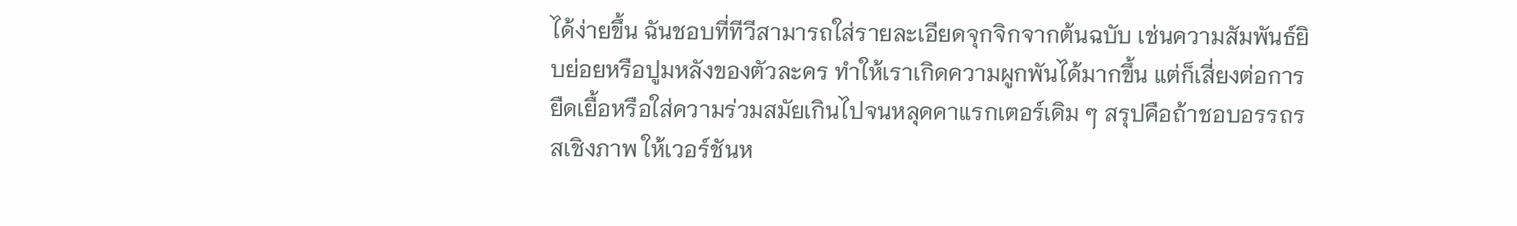ได้ง่ายขึ้น ฉันชอบที่ทีวีสามารถใส่รายละเอียดจุกจิกจากต้นฉบับ เช่นความสัมพันธ์ยิบย่อยหรือปูมหลังของตัวละคร ทำให้เราเกิดความผูกพันได้มากขึ้น แต่ก็เสี่ยงต่อการยืดเยื้อหรือใส่ความร่วมสมัยเกินไปจนหลุดคาแรกเตอร์เดิม ๆ สรุปคือถ้าชอบอรรถรสเชิงภาพ ให้เวอร์ชันห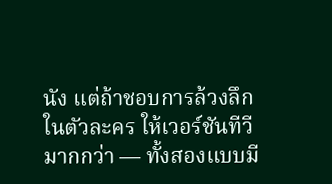นัง แต่ถ้าชอบการล้วงลึกในตัวละคร ให้เวอร์ชันทีวีมากกว่า — ทั้งสองแบบมี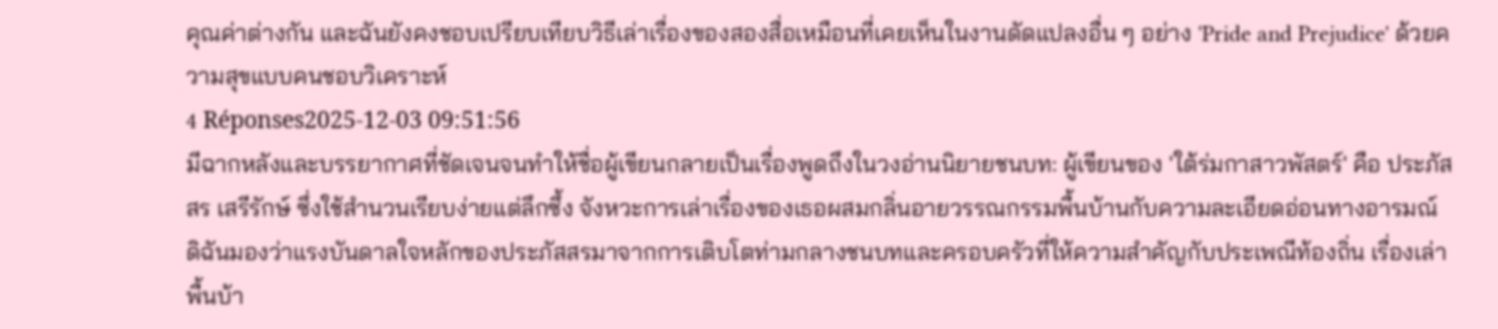คุณค่าต่างกัน และฉันยังคงชอบเปรียบเทียบวิธีเล่าเรื่องของสองสื่อเหมือนที่เคยเห็นในงานดัดแปลงอื่น ๆ อย่าง 'Pride and Prejudice' ด้วยความสุขแบบคนชอบวิเคราะห์
4 Réponses2025-12-03 09:51:56
มีฉากหลังและบรรยากาศที่ชัดเจนจนทำให้ชื่อผู้เขียนกลายเป็นเรื่องพูดถึงในวงอ่านนิยายชนบท: ผู้เขียนของ 'ใต้ร่มกาสาวพัสตร์' คือ ประภัสสร เสรีรักษ์ ซึ่งใช้สำนวนเรียบง่ายแต่ลึกซึ้ง จังหวะการเล่าเรื่องของเธอผสมกลิ่นอายวรรณกรรมพื้นบ้านกับความละเอียดอ่อนทางอารมณ์
ดิฉันมองว่าแรงบันดาลใจหลักของประภัสสรมาจากการเติบโตท่ามกลางชนบทและครอบครัวที่ให้ความสำคัญกับประเพณีท้องถิ่น เรื่องเล่าพื้นบ้า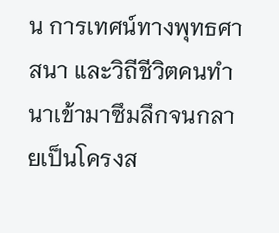น การเทศน์ทางพุทธศาสนา และวิถีชีวิตคนทำนาเข้ามาซึมลึกจนกลายเป็นโครงส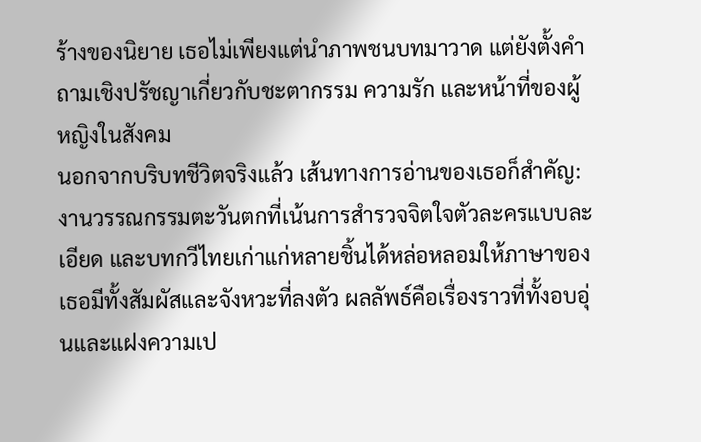ร้างของนิยาย เธอไม่เพียงแต่นำภาพชนบทมาวาด แต่ยังตั้งคำถามเชิงปรัชญาเกี่ยวกับชะตากรรม ความรัก และหน้าที่ของผู้หญิงในสังคม
นอกจากบริบทชีวิตจริงแล้ว เส้นทางการอ่านของเธอก็สำคัญ: งานวรรณกรรมตะวันตกที่เน้นการสำรวจจิตใจตัวละครแบบละเอียด และบทกวีไทยเก่าแก่หลายชิ้นได้หล่อหลอมให้ภาษาของเธอมีทั้งสัมผัสและจังหวะที่ลงตัว ผลลัพธ์คือเรื่องราวที่ทั้งอบอุ่นและแฝงความเป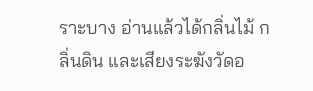ราะบาง อ่านแล้วได้กลิ่นไม้ กลิ่นดิน และเสียงระฆังวัดอ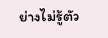ย่างไม่รู้ตัว